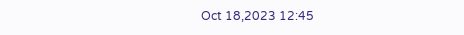Oct 18,2023 12:45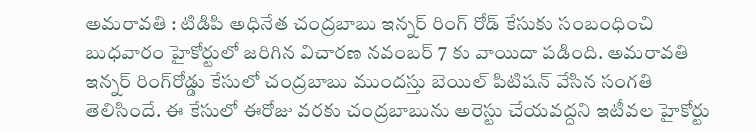అమరావతి : టిడిపి అధినేత చంద్రబాబు ఇన్నర్‌ రింగ్‌ రోడ్‌ కేసుకు సంబంధించి బుధవారం హైకోర్టులో జరిగిన విచారణ నవంబర్‌ 7 కు వాయిదా పడింది. అమరావతి ఇన్నర్‌ రింగ్‌రోడ్డు కేసులో చంద్రబాబు ముందస్తు బెయిల్‌ పిటిషన్‌ వేసిన సంగతి తెలిసిందే. ఈ కేసులో ఈరోజు వరకు చంద్రబాబును అరెస్టు చేయవద్దని ఇటీవల హైకోర్టు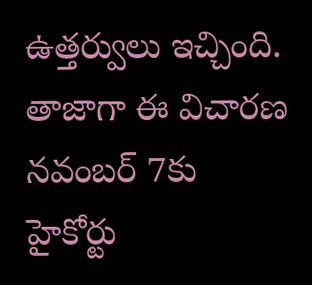ఉత్తర్వులు ఇచ్చింది. తాజాగా ఈ విచారణ నవంబర్‌ 7కు హైకోర్టు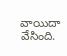వాయిదా వేసింది.